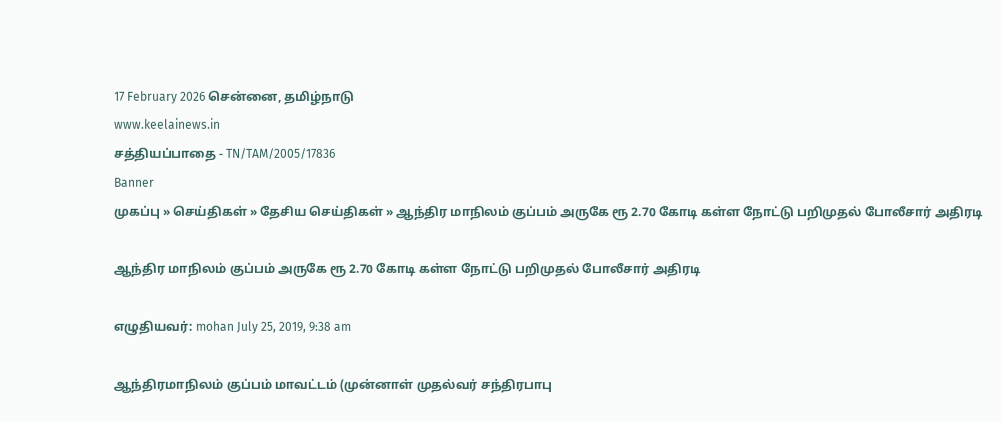17 February 2026 சென்னை, தமிழ்நாடு
www.keelainews.in
சத்தியப்பாதை - TN/TAM/2005/17836
Banner
முகப்பு » செய்திகள் » தேசிய செய்திகள் » ஆந்திர மாநிலம் குப்பம் அருகே ரூ 2.70 கோடி கள்ள நோட்டு பறிமுதல் போலீசார் அதிரடி

ஆந்திர மாநிலம் குப்பம் அருகே ரூ 2.70 கோடி கள்ள நோட்டு பறிமுதல் போலீசார் அதிரடி

எழுதியவர்: mohan July 25, 2019, 9:38 am

ஆந்திரமாநிலம் குப்பம் மாவட்டம் (முன்னாள் முதல்வர் சந்திரபாபு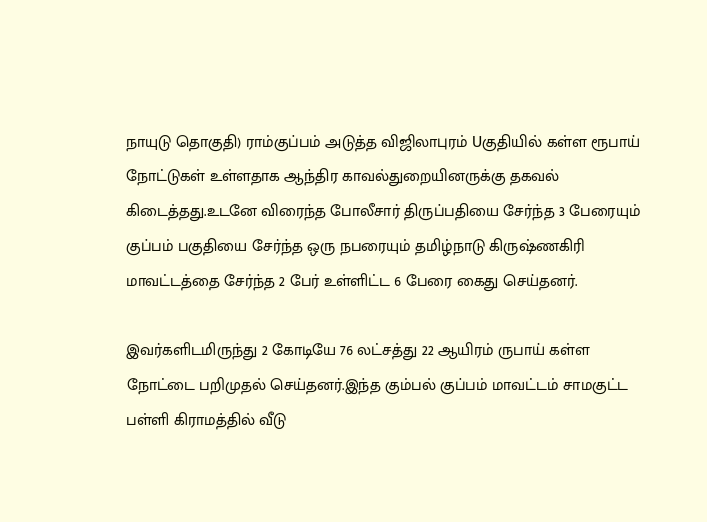நாயுடு தொகுதி) ராம்குப்பம் அடுத்த விஜிலாபுரம் Uகுதியில் கள்ள ரூபாய் நோட்டுகள் உள்ளதாக ஆந்திர காவல்துறையினருக்கு தகவல் கிடைத்தது.உடனே விரைந்த போலீசார் திருப்பதியை சேர்ந்த 3 பேரையும் குப்பம் பகுதியை சேர்ந்த ஒரு நபரையும் தமிழ்நாடு கிருஷ்ணகிரி மாவட்டத்தை சேர்ந்த 2 பேர் உள்ளிட்ட 6 பேரை கைது செய்தனர்.

இவர்களிடமிருந்து 2 கோடியே 76 லட்சத்து 22 ஆயிரம் ருபாய் கள்ள நோட்டை பறிமுதல் செய்தனர்.இந்த கும்பல் குப்பம் மாவட்டம் சாமகுட்ட பள்ளி கிராமத்தில் வீடு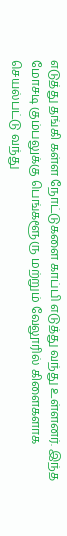எடுத்து தங்கி கள்ள நோட்டுகளை காப்பி எடுத்து வந்து உள்ளனர். இந்த மோசடி கும்பலுக்கு பெங்களூரு மற்றும் வேலூரில் கிளைகளாக செயல்பட்டு வந்து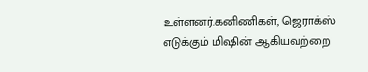உள்ளனர்.கனிணிகள், ஜெராக்ஸ் எடுக்கும் மிஷின் ஆகியவற்றை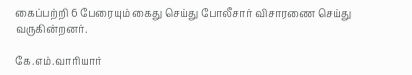கைப்பற்றி 6 பேரையும் கைது செய்து போலீசார் விசாரணை செய்து வருகின்றனர்.

கே.எம்.வாரியார்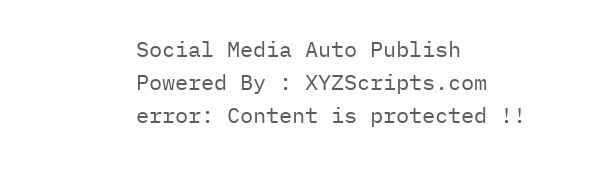Social Media Auto Publish Powered By : XYZScripts.com
error: Content is protected !!